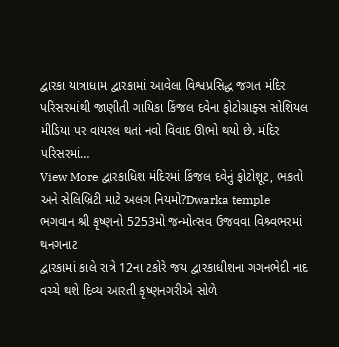દ્વારકા યાત્રાધામ દ્વારકામાં આવેલા વિશ્વપ્રસિદ્ધ જગત મંદિર પરિસરમાંથી જાણીતી ગાયિકા કિંજલ દવેના ફોટોગ્રાફ્સ સોશિયલ મીડિયા પર વાયરલ થતાં નવો વિવાદ ઊભો થયો છે. મંદિર પરિસરમાં…
View More દ્વારકાધિશ મંદિરમાં કિંજલ દવેનું ફોટોશૂટ, ભકતો અને સેલિબ્રિટી માટે અલગ નિયમો?Dwarka temple
ભગવાન શ્રી કૃષ્ણનો 5253મો જન્મોત્સવ ઉજવવા વિશ્ર્વભરમાં થનગનાટ
દ્વારકામાં કાલે રાત્રે 12ના ટકોરે જય દ્વારકાધીશના ગગનભેદી નાદ વચ્ચે થશે દિવ્ય આરતી કૃષ્ણનગરીએ સોળે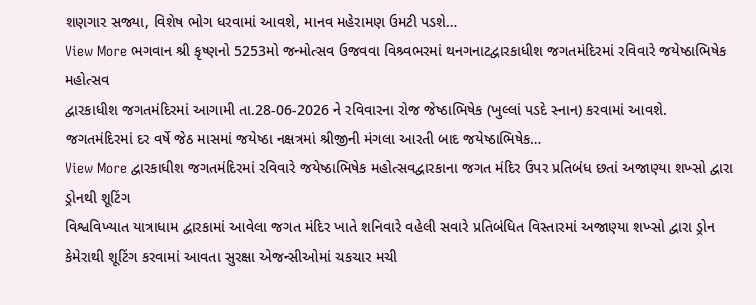શણગાર સજ્યા, વિશેષ ભોગ ધરવામાં આવશે, માનવ મહેરામણ ઉમટી પડશે…
View More ભગવાન શ્રી કૃષ્ણનો 5253મો જન્મોત્સવ ઉજવવા વિશ્ર્વભરમાં થનગનાટદ્વારકાધીશ જગતમંદિરમાં રવિવારે જયેષ્ઠાભિષેક મહોત્સવ
દ્વારકાધીશ જગતમંદિરમાં આગામી તા.28-06-2026 ને રવિવારના રોજ જેષ્ઠાભિષેક (ખુલ્લાં પડદે સ્નાન) કરવામાં આવશે. જગતમંદિરમાં દર વર્ષે જેઠ માસમાં જયેષ્ઠા નક્ષત્રમાં શ્રીજીની મંગલા આરતી બાદ જયેષ્ઠાભિષેક…
View More દ્વારકાધીશ જગતમંદિરમાં રવિવારે જયેષ્ઠાભિષેક મહોત્સવદ્વારકાના જગત મંદિર ઉપર પ્રતિબંધ છતાં અજાણ્યા શખ્સો દ્વારા ડ્રોનથી શૂટિંગ
વિશ્વવિખ્યાત યાત્રાધામ દ્વારકામાં આવેલા જગત મંદિર ખાતે શનિવારે વહેલી સવારે પ્રતિબંધિત વિસ્તારમાં અજાણ્યા શખ્સો દ્વારા ડ્રોન કેમેરાથી શૂટિંગ કરવામાં આવતા સુરક્ષા એજન્સીઓમાં ચકચાર મચી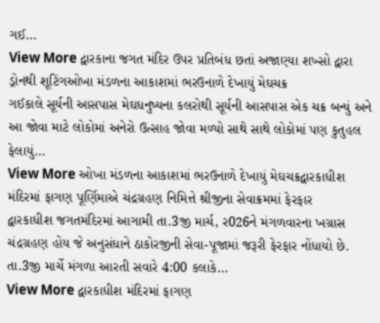ગઈ…
View More દ્વારકાના જગત મંદિર ઉપર પ્રતિબંધ છતાં અજાણ્યા શખ્સો દ્વારા ડ્રોનથી શૂટિંગઓખા મંડળના આકાશમાં ભરઉનાળે દેખાયું મેઘચક્ર
ગઈકાલે સૂર્યની આસપાસ મેઘધનુષ્યના કલરોથી સૂર્યની આસપાસ એક ચક્ર બન્યું અને આ જોવા માટે લોકોમાં અનેરો ઉત્સાહ જોવા મળ્યો સાથે સાથે લોકોમાં પણ કુતુહલ ફેલાયું…
View More ઓખા મંડળના આકાશમાં ભરઉનાળે દેખાયું મેઘચક્રદ્વારકાધીશ મંદિરમાં ફાગણ પૂર્ણિમાએ ચંદ્રગ્રહણ નિમિત્તે શ્રીજીના સેવાક્રમમાં ફેરફાર
દ્વારકાધીશ જગતમંદિરમાં આગામી તા.3જી માર્ચ, ર026ને મંગળવારના ખગ્રાસ ચંદ્રગ્રહણ હોય જે અનુસંધાને ઠાકોરજીની સેવા-પૂજામાં જરૂરી ફેરફાર નોંધાયો છે. તા.3જી માર્ચે મંગળા આરતી સવારે 4:00 કલાકે…
View More દ્વારકાધીશ મંદિરમાં ફાગણ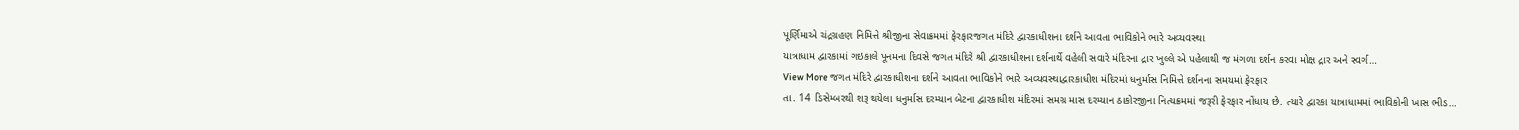પૂર્ણિમાએ ચંદ્રગ્રહણ નિમિત્તે શ્રીજીના સેવાક્રમમાં ફેરફારજગત મંદિરે દ્વારકાધીશના દર્શને આવતા ભાવિકોને ભારે અવ્યવસ્થા
યાત્રાધામ દ્વારકામાં ગઇકાલે પૂનમના દિવસે જગત મંદિરે શ્રી દ્વારકાધીશના દર્શનાર્થે વહેલી સવારે મંદિરના દ્રાર ખુલ્લે એ પહેલાથી જ મંગળા દર્શન કરવા મોક્ષ દ્રાર અને સ્વર્ગ…
View More જગત મંદિરે દ્વારકાધીશના દર્શને આવતા ભાવિકોને ભારે અવ્યવસ્થાદ્વારકાધીશ મંદિરમાં ધનુર્માસ નિમિત્તે દર્શનના સમયમાં ફેરફાર
તા. 14 ડિસેમ્બરથી શરૂ થયેલા ધનુર્માસ દરમ્યાન બેટના દ્વારકાધીશ મંદિરમાં સમગ્ર માસ દરમ્યાન ઠાકોરજીના નિત્યક્રમમાં જરૂરી ફેરફાર નોંધાય છે. ત્યારે દ્વારકા યાત્રાધામમાં ભાવિકોની ખાસ ભીડ…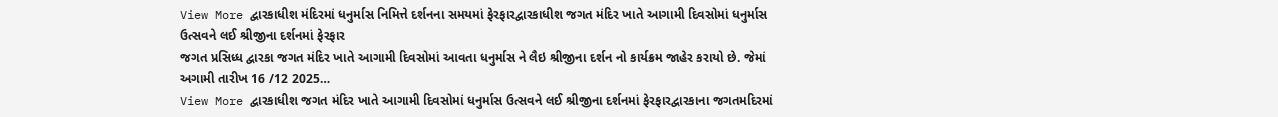View More દ્વારકાધીશ મંદિરમાં ધનુર્માસ નિમિત્તે દર્શનના સમયમાં ફેરફારદ્વારકાધીશ જગત મંદિર ખાતે આગામી દિવસોમાં ધનુર્માસ ઉત્સવને લઈ શ્રીજીના દર્શનમાં ફેરફાર
જગત પ્રસિધ્ધ દ્વારકા જગત મંદિર ખાતે આગામી દિવસોમાં આવતા ધનુર્માસ ને લૈઇ શ્રીજીના દર્શન નો કાર્યક્રમ જાહેર કરાયો છે. જેમાં અગામી તારીખ 16 /12 2025…
View More દ્વારકાધીશ જગત મંદિર ખાતે આગામી દિવસોમાં ધનુર્માસ ઉત્સવને લઈ શ્રીજીના દર્શનમાં ફેરફારદ્વારકાના જગતમદિરમાં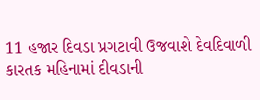11 હજાર દિવડા પ્રગટાવી ઉજવાશે દેવદિવાળી
કારતક મહિનામાં દીવડાની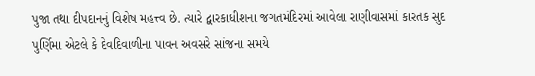પુજા તથા દીપદાનનું વિશેષ મહત્ત્વ છે. ત્યારે દ્વારકાધીશના જગતમંદિરમાં આવેલા રાણીવાસમાં કારતક સુદ પુર્ણિમા એટલે કે દેવદિવાળીના પાવન અવસરે સાંજના સમયે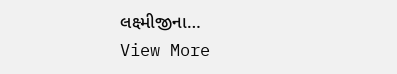લક્ષ્મીજીના…
View More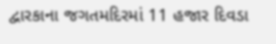દ્વારકાના જગતમદિરમાં 11 હજાર દિવડા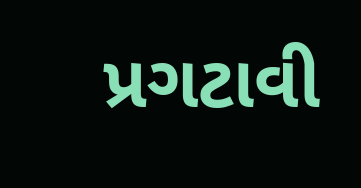પ્રગટાવી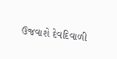ઉજવાશે દેવદિવાળી